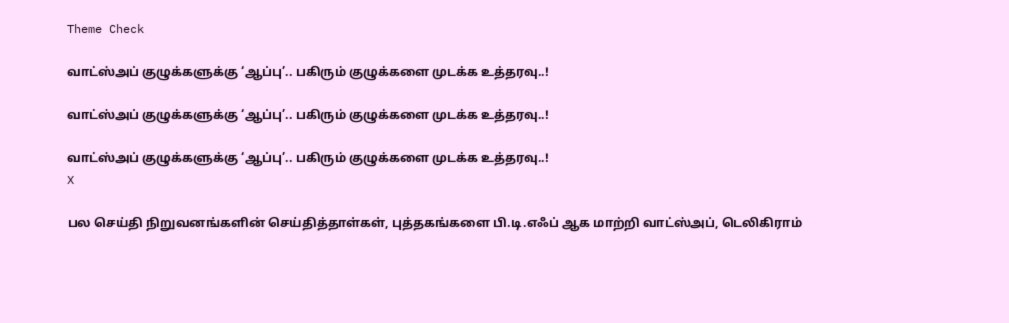Theme Check

வாட்ஸ்அப் குழுக்களுக்கு ‘ஆப்பு’.. பகிரும் குழுக்களை முடக்க உத்தரவு..!

வாட்ஸ்அப் குழுக்களுக்கு ‘ஆப்பு’.. பகிரும் குழுக்களை முடக்க உத்தரவு..!

வாட்ஸ்அப் குழுக்களுக்கு ‘ஆப்பு’.. பகிரும் குழுக்களை முடக்க உத்தரவு..!
X

பல செய்தி நிறுவனங்களின் செய்தித்தாள்கள், புத்தகங்களை பி.டி.எஃப் ஆக மாற்றி வாட்ஸ்அப், டெலிகிராம்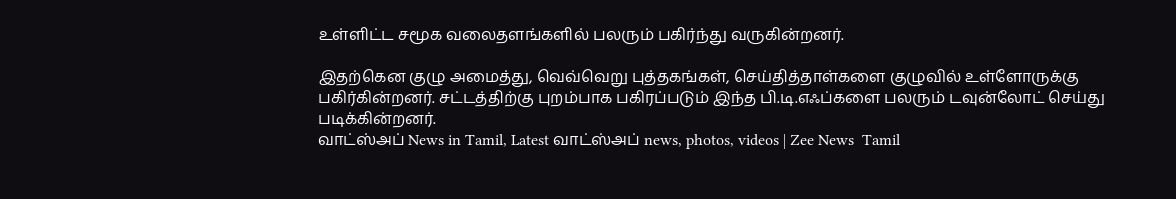உள்ளிட்ட சமூக வலைதளங்களில் பலரும் பகிர்ந்து வருகின்றனர்.

இதற்கென குழு அமைத்து, வெவ்வெறு புத்தகங்கள், செய்தித்தாள்களை குழுவில் உள்ளோருக்கு பகிர்கின்றனர். சட்டத்திற்கு புறம்பாக பகிரப்படும் இந்த பி.டி.எஃப்களை பலரும் டவுன்லோட் செய்து படிக்கின்றனர்.
வாட்ஸ்அப் News in Tamil, Latest வாட்ஸ்அப் news, photos, videos | Zee News  Tamil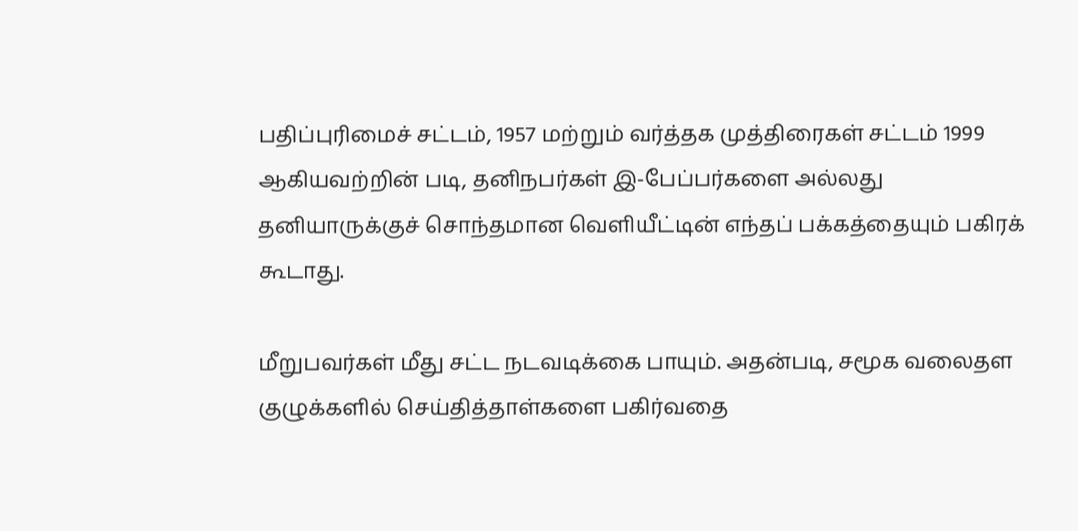பதிப்புரிமைச் சட்டம், 1957 மற்றும் வர்த்தக முத்திரைகள் சட்டம் 1999 ஆகியவற்றின் படி, தனிநபர்கள் இ-பேப்பர்களை அல்லது தனியாருக்குச் சொந்தமான வெளியீட்டின் எந்தப் பக்கத்தையும் பகிரக் கூடாது.

மீறுபவர்கள் மீது சட்ட நடவடிக்கை பாயும். அதன்படி, சமூக வலைதள குழுக்களில் செய்தித்தாள்களை பகிர்வதை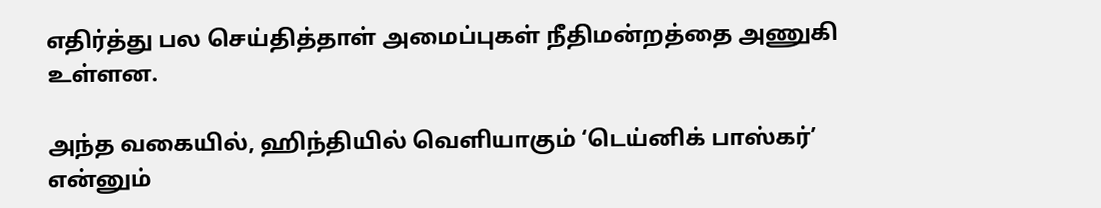எதிர்த்து பல செய்தித்தாள் அமைப்புகள் நீதிமன்றத்தை அணுகி உள்ளன.

அந்த வகையில், ஹிந்தியில் வெளியாகும் ‘டெய்னிக் பாஸ்கர்’ என்னும்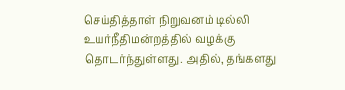செய்தித்தாள் நிறுவனம் டில்லி உயர்நீதிமன்றத்தில் வழக்கு தொடர்ந்துள்ளது. அதில், தங்களது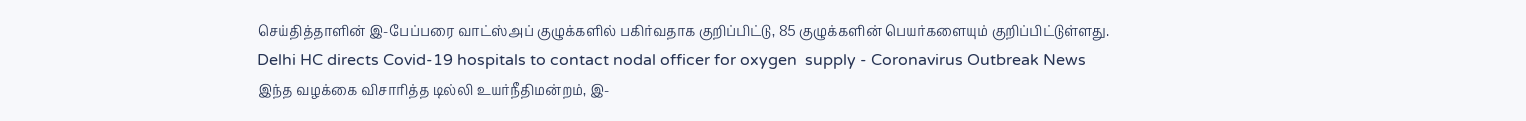செய்தித்தாளின் இ-பேப்பரை வாட்ஸ்அப் குழுக்களில் பகிர்வதாக குறிப்பிட்டு, 85 குழுக்களின் பெயர்களையும் குறிப்பிட்டுள்ளது.
Delhi HC directs Covid-19 hospitals to contact nodal officer for oxygen  supply - Coronavirus Outbreak News
இந்த வழக்கை விசாரித்த டில்லி உயர்நீதிமன்றம், இ-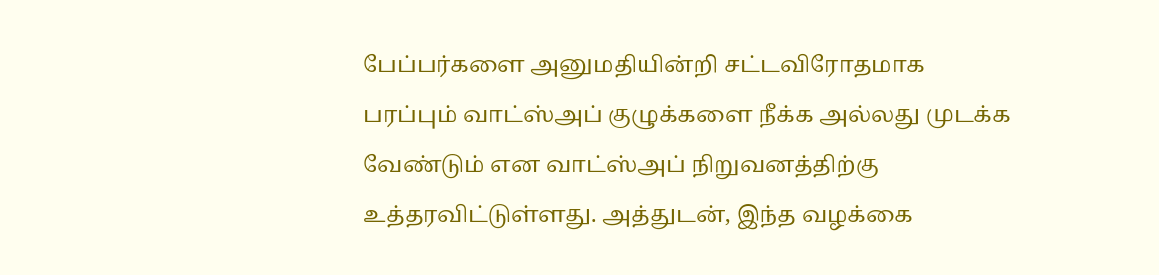பேப்பர்களை அனுமதியின்றி சட்டவிரோதமாக பரப்பும் வாட்ஸ்அப் குழுக்களை நீக்க அல்லது முடக்க வேண்டும் என வாட்ஸ்அப் நிறுவனத்திற்கு உத்தரவிட்டுள்ளது. அத்துடன், இந்த வழக்கை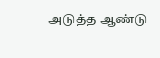அடுத்த ஆண்டு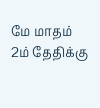மே மாதம் 2ம் தேதிக்கு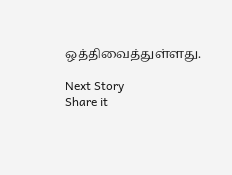ஒத்திவைத்துள்ளது.

Next Story
Share it